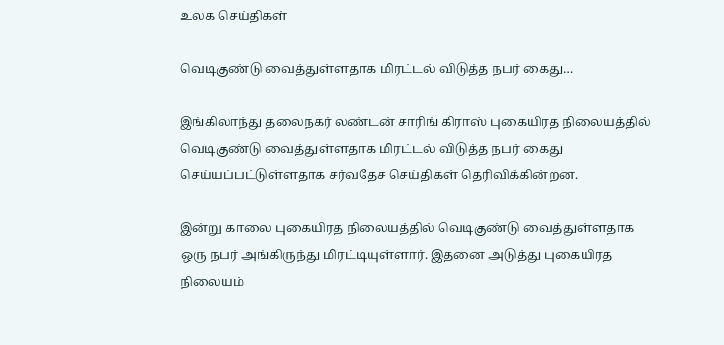உலக செய்திகள்

வெடிகுண்டு வைத்துள்ளதாக மிரட்டல் விடுத்த நபர் கைது…

இங்கிலாந்து தலைநகர் லண்டன் சாரிங் கிராஸ் புகையிரத நிலையத்தில் வெடிகுண்டு வைத்துள்ளதாக மிரட்டல் விடுத்த நபர் கைது செய்யப்பட்டுள்ளதாக சர்வதேச செய்திகள் தெரிவிக்கின்றன.

இன்று காலை புகையிரத நிலையத்தில் வெடிகுண்டு வைத்துள்ளதாக ஒரு நபர் அங்கிருந்து மிரட்டியுள்ளார். இதனை அடுத்து புகையிரத நிலையம்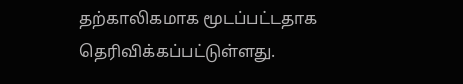தற்காலிகமாக மூடப்பட்டதாக தெரிவிக்கப்பட்டுள்ளது.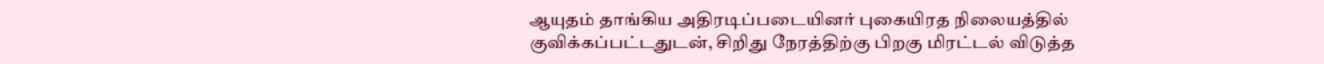ஆயுதம் தாங்கிய அதிரடிப்படையினர் புகையிரத நிலையத்தில் குவிக்கப்பட்டதுடன், சிறிது நேரத்திற்கு பிறகு மிரட்டல் விடுத்த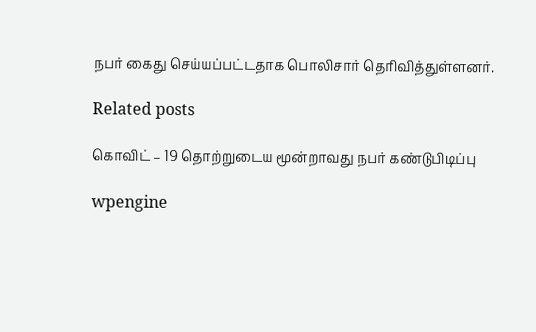நபர் கைது செய்யப்பட்டதாக பொலிசார் தெரிவித்துள்ளனர்.

Related posts

கொவிட் – 19 தொற்றுடைய மூன்றாவது நபர் கண்டுபிடிப்பு

wpengine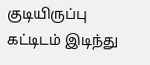குடியிருப்பு கட்டிடம் இடிந்து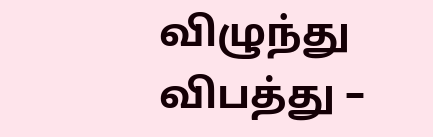விழுந்து விபத்து –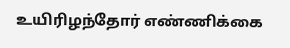உயிரிழந்தோர் எண்ணிக்கை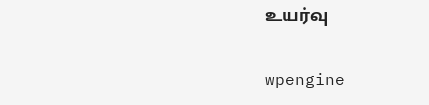உயர்வு

wpengine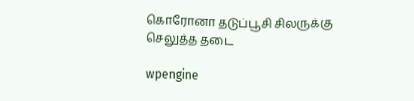கொரோனா தடுப்பூசி சிலருக்கு செலுத்த தடை

wpengine